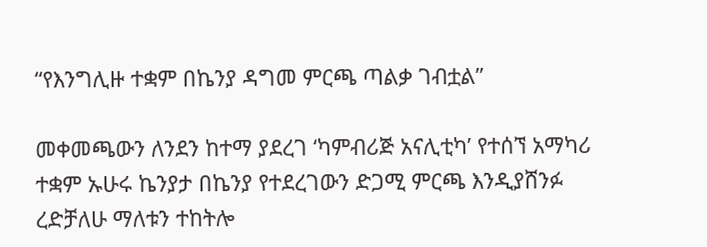“የእንግሊዙ ተቋም በኬንያ ዳግመ ምርጫ ጣልቃ ገብቷል”

መቀመጫውን ለንደን ከተማ ያደረገ ‘ካምብሪጅ አናሊቲካ’ የተሰኘ አማካሪ ተቋም ኡሁሩ ኬንያታ በኬንያ የተደረገውን ድጋሚ ምርጫ እንዲያሸንፉ ረድቻለሁ ማለቱን ተከትሎ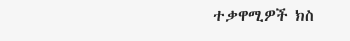ተቃዋሚዎች ክስ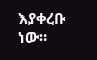እያቀረቡ ነው።